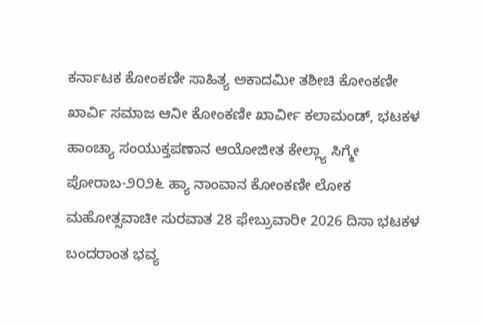ಕರ್ನಾಟಕ ಕೋಂಕಣೀ ಸಾಹಿತ್ಯ ಅಕಾದಮೀ ತಶೀಚಿ ಕೋಂಕಣೀ ಖಾರ್ವಿ ಸಮಾಜ ಆನೀ ಕೋಂಕಣೀ ಖಾರ್ವೀ ಕಲಾಮಂಡ್, ಭಟಕಳ ಹಾಂಚ್ಯಾ ಸಂಯುಕ್ತಪಣಾನ ಆಯೋಜೀತ ಕೇಲ್ಲ್ಯಾ ಸಿಗ್ಮೇ ಪೋರಾಬ-೨೦೨೬ ಹ್ಯಾ ನಾಂವಾನ ಕೋಂಕಣೀ ಲೋಕ ಮಹೋತ್ಸವಾಚೀ ಸುರವಾತ 28 ಫೇಬ್ರುವಾರೀ 2026 ದಿಸಾ ಭಟಕಳ ಬಂದರಾಂತ ಭವ್ಯ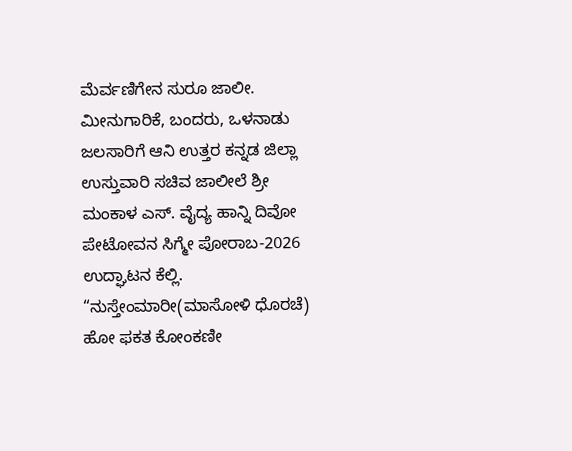ಮೆರ್ವಣಿಗೇನ ಸುರೂ ಜಾಲೀ. ಮೀನುಗಾರಿಕೆ, ಬಂದರು, ಒಳನಾಡು ಜಲಸಾರಿಗೆ ಆನಿ ಉತ್ತರ ಕನ್ನಡ ಜಿಲ್ಲಾ ಉಸ್ತುವಾರಿ ಸಚಿವ ಜಾಲೀಲೆ ಶ್ರೀ ಮಂಕಾಳ ಎಸ್. ವೈದ್ಯ ಹಾನ್ನಿ ದಿವೋ ಪೇಟೋವನ ಸಿಗ್ಮೇ ಪೋರಾಬ-2026 ಉದ್ಘಾಟನ ಕೆಲ್ಲಿ. “ನುಸ್ತೇಂಮಾರೀ(ಮಾಸೋಳಿ ಧೊರಚೆ) ಹೋ ಫಕತ ಕೋಂಕಣೀ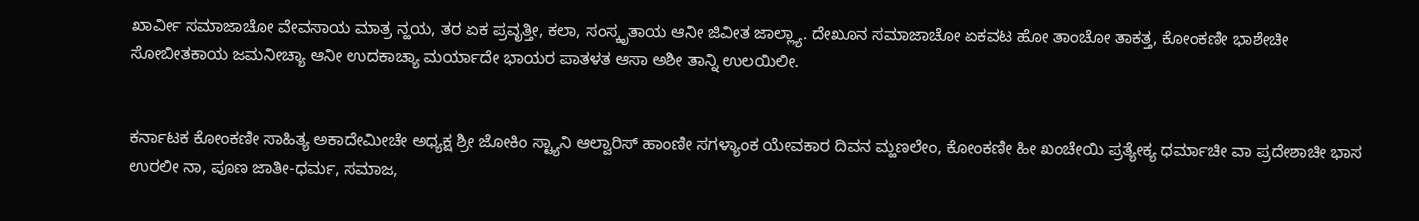ಖಾರ್ವೀ ಸಮಾಜಾಚೋ ವೇವಸಾಯ ಮಾತ್ರ ನ್ಹಯ, ತರ ಏಕ ಪ್ರವೃತ್ತೀ, ಕಲಾ, ಸಂಸ್ಕೃತಾಯ ಆನೀ ಜಿವೀತ ಜಾಲ್ಲ್ಯಾ. ದೇಖೂನ ಸಮಾಜಾಚೋ ಏಕವಟ ಹೋ ತಾಂಚೋ ತಾಕತ್ತ, ಕೋಂಕಣೀ ಭಾಶೇಚೀ ಸೋಬೀತಕಾಯ ಜಮನೀಚ್ಯಾ ಆನೀ ಉದಕಾಚ್ಯಾ ಮರ್ಯಾದೇ ಭಾಯರ ಪಾತಳತ ಆಸಾ ಅಶೀ ತಾನ್ನಿ ಉಲಯಿಲೀ.


ಕರ್ನಾಟಕ ಕೋಂಕಣೀ ಸಾಹಿತ್ಯ ಅಕಾದೇಮೀಚೇ ಅಧ್ಯಕ್ಷ ಶ್ರೀ ಜೋಕಿಂ ಸ್ಟ್ಯಾನಿ ಆಲ್ವಾರಿಸ್ ಹಾಂಣೀ ಸಗಳ್ಯಾಂಕ ಯೇವಕಾರ ದಿವನ ಮ್ಹಣಲೇಂ, ಕೋಂಕಣೀ ಹೀ ಖಂಚೇಯಿ ಪ್ರತ್ಯೇಕ್ಯ ಧರ್ಮಾಚೀ ವಾ ಪ್ರದೇಶಾಚೀ ಭಾಸ ಉರಲೀ ನಾ, ಪೂಣ ಜಾತೀ-ಧರ್ಮ, ಸಮಾಜ,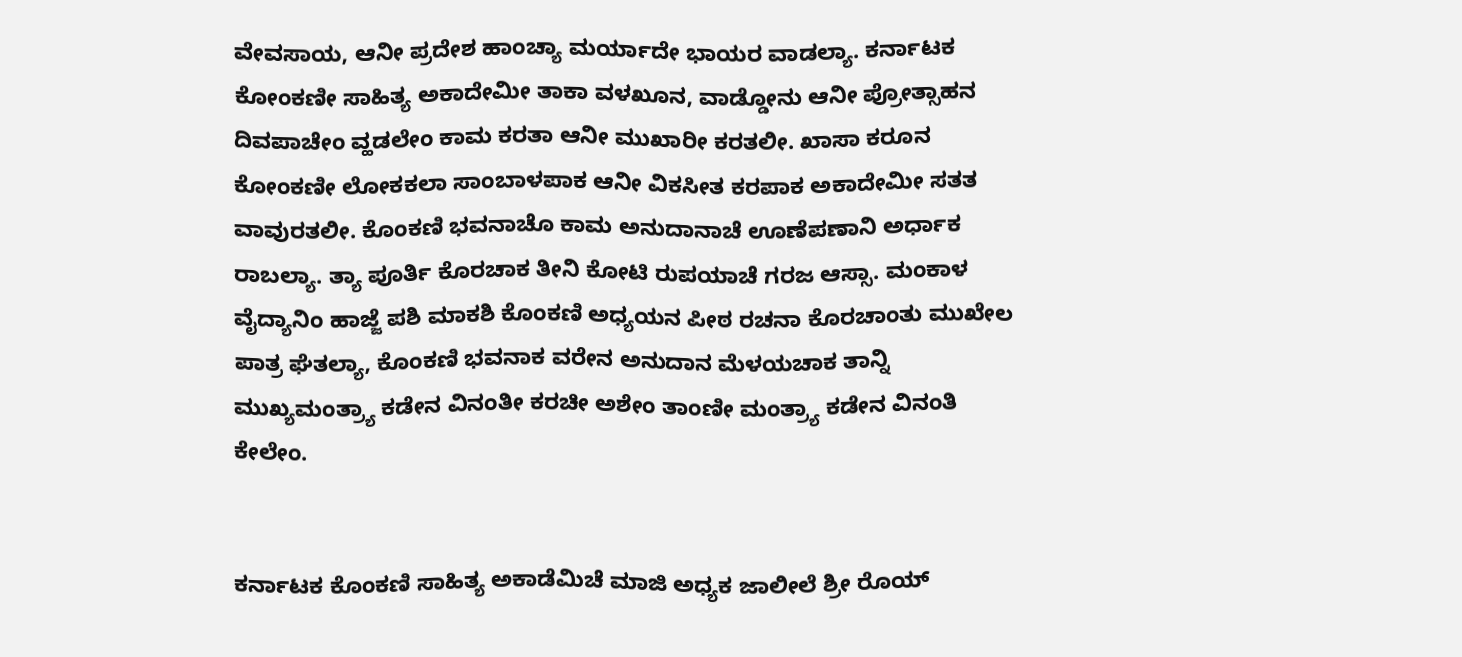ವೇವಸಾಯ, ಆನೀ ಪ್ರದೇಶ ಹಾಂಚ್ಯಾ ಮರ್ಯಾದೇ ಭಾಯರ ವಾಡಲ್ಯಾ. ಕರ್ನಾಟಕ ಕೋಂಕಣೀ ಸಾಹಿತ್ಯ ಅಕಾದೇಮೀ ತಾಕಾ ವಳಖೂನ, ವಾಡ್ಡೋನು ಆನೀ ಪ್ರೋತ್ಸಾಹನ ದಿವಪಾಚೇಂ ವ್ಹಡಲೇಂ ಕಾಮ ಕರತಾ ಆನೀ ಮುಖಾರೀ ಕರತಲೀ. ಖಾಸಾ ಕರೂನ ಕೋಂಕಣೀ ಲೋಕಕಲಾ ಸಾಂಬಾಳಪಾಕ ಆನೀ ವಿಕಸೀತ ಕರಪಾಕ ಅಕಾದೇಮೀ ಸತತ ವಾವುರತಲೀ. ಕೊಂಕಣಿ ಭವನಾಚೊ ಕಾಮ ಅನುದಾನಾಚೆ ಊಣೆಪಣಾನಿ ಅರ್ಧಾಕ ರಾಬಲ್ಯಾ. ತ್ಯಾ ಪೂರ್ತಿ ಕೊರಚಾಕ ತೀನಿ ಕೋಟಿ ರುಪಯಾಚೆ ಗರಜ ಆಸ್ಸಾ. ಮಂಕಾಳ ವೈದ್ಯಾನಿಂ ಹಾಜ್ಜೆ ಪಶಿ ಮಾಕಶಿ ಕೊಂಕಣಿ ಅಧ್ಯಯನ ಪೀಠ ರಚನಾ ಕೊರಚಾಂತು ಮುಖೇಲ ಪಾತ್ರ ಘೆತಲ್ಯಾ, ಕೊಂಕಣಿ ಭವನಾಕ ವರೇನ ಅನುದಾನ ಮೆಳಯಚಾಕ ತಾನ್ನಿ ಮುಖ್ಯಮಂತ್ರ್ಯಾ ಕಡೇನ ವಿನಂತೀ ಕರಚೀ ಅಶೇಂ ತಾಂಣೀ ಮಂತ್ರ್ಯಾ ಕಡೇನ ವಿನಂತಿ ಕೇಲೇಂ.


ಕರ್ನಾಟಕ ಕೊಂಕಣಿ ಸಾಹಿತ್ಯ ಅಕಾಡೆಮಿಚೆ ಮಾಜಿ ಅಧ್ಯಕ ಜಾಲೀಲೆ ಶ್ರೀ ರೊಯ್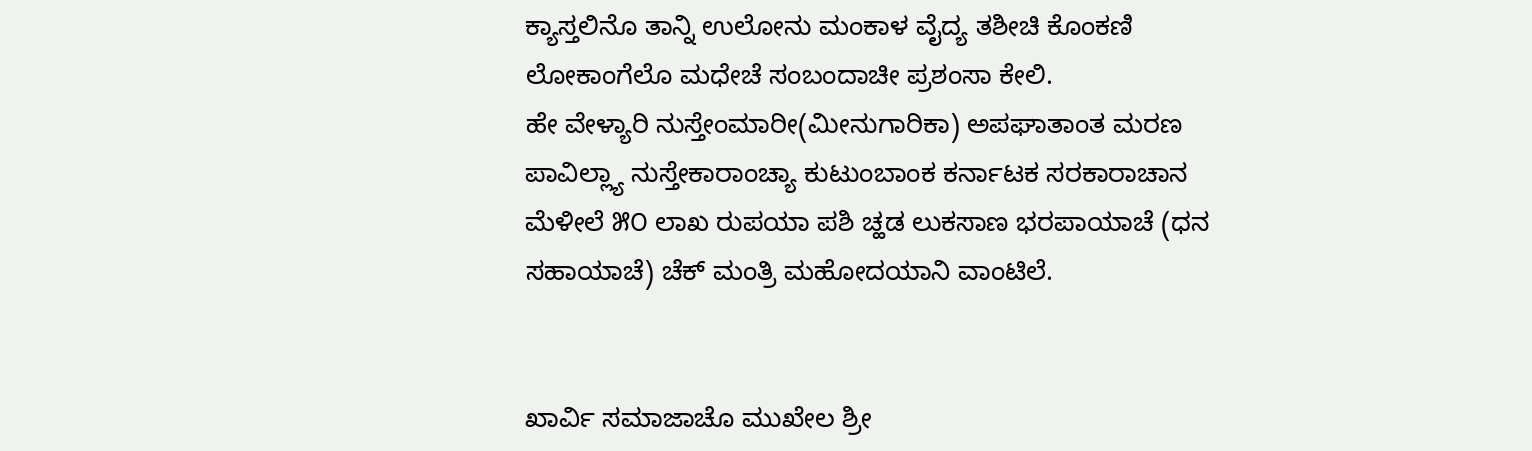ಕ್ಯಾಸ್ತಲಿನೊ ತಾನ್ನಿ ಉಲೋನು ಮಂಕಾಳ ವೈದ್ಯ ತಶೀಚಿ ಕೊಂಕಣಿ ಲೋಕಾಂಗೆಲೊ ಮಧೇಚೆ ಸಂಬಂದಾಚೀ ಪ್ರಶಂಸಾ ಕೇಲಿ.
ಹೇ ವೇಳ್ಯಾರಿ ನುಸ್ತೇಂಮಾರೀ(ಮೀನುಗಾರಿಕಾ) ಅಪಘಾತಾಂತ ಮರಣ ಪಾವಿಲ್ಲ್ಯಾ ನುಸ್ತೇಕಾರಾಂಚ್ಯಾ ಕುಟುಂಬಾಂಕ ಕರ್ನಾಟಕ ಸರಕಾರಾಚಾನ ಮೆಳೀಲೆ ೫೦ ಲಾಖ ರುಪಯಾ ಪಶಿ ಚ್ಹಡ ಲುಕಸಾಣ ಭರಪಾಯಾಚೆ (ಧನ ಸಹಾಯಾಚೆ) ಚೆಕ್ ಮಂತ್ರಿ ಮಹೋದಯಾನಿ ವಾಂಟಿಲೆ.


ಖಾರ್ವಿ ಸಮಾಜಾಚೊ ಮುಖೇಲ ಶ್ರೀ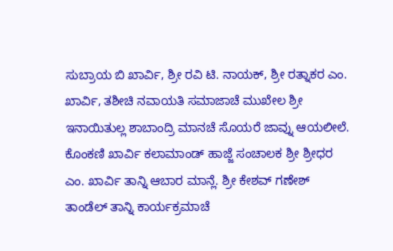ಸುಬ್ರಾಯ ಬಿ ಖಾರ್ವಿ, ಶ್ರೀ ರವಿ ಟಿ. ನಾಯಕ್, ಶ್ರೀ ರತ್ನಾಕರ ಎಂ. ಖಾರ್ವಿ, ತಶೀಚಿ ನವಾಯತಿ ಸಮಾಜಾಚೆ ಮುಖೇಲ ಶ್ರೀ ಇನಾಯಿತುಲ್ಲ ಶಾಬಾಂದ್ರಿ ಮಾನಚೆ ಸೊಯರೆ ಜಾವ್ನು ಆಯಲೀಲೆ. ಕೊಂಕಣಿ ಖಾರ್ವಿ ಕಲಾಮಾಂಡ್ ಹಾಜ್ಜೆ ಸಂಚಾಲಕ ಶ್ರೀ ಶ್ರೀಧರ ಎಂ. ಖಾರ್ವಿ ತಾನ್ನಿ ಆಬಾರ ಮಾನ್ಲೆ. ಶ್ರೀ ಕೇಶವ್ ಗಣೇಶ್ ತಾಂಡೆಲ್ ತಾನ್ನಿ ಕಾರ್ಯಕ್ರಮಾಚೆ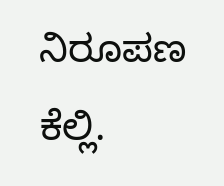ನಿರೂಪಣ ಕೆಲ್ಲಿ.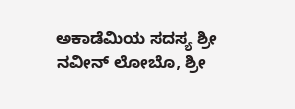ಅಕಾಡೆಮಿಯ ಸದಸ್ಯ ಶ್ರೀ ನವೀನ್ ಲೋಬೊ, ಶ್ರೀ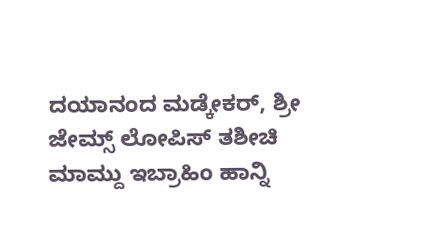ದಯಾನಂದ ಮಡ್ಕೇಕರ್, ಶ್ರೀ ಜೇಮ್ಸ್ ಲೋಪಿಸ್ ತಶೀಚಿ ಮಾಮ್ದು ಇಬ್ರಾಹಿಂ ಹಾನ್ನಿ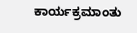ಕಾರ್ಯಕ್ರಮಾಂತು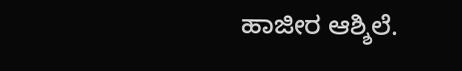ಹಾಜೀರ ಆಶ್ಶಿಲೆ.